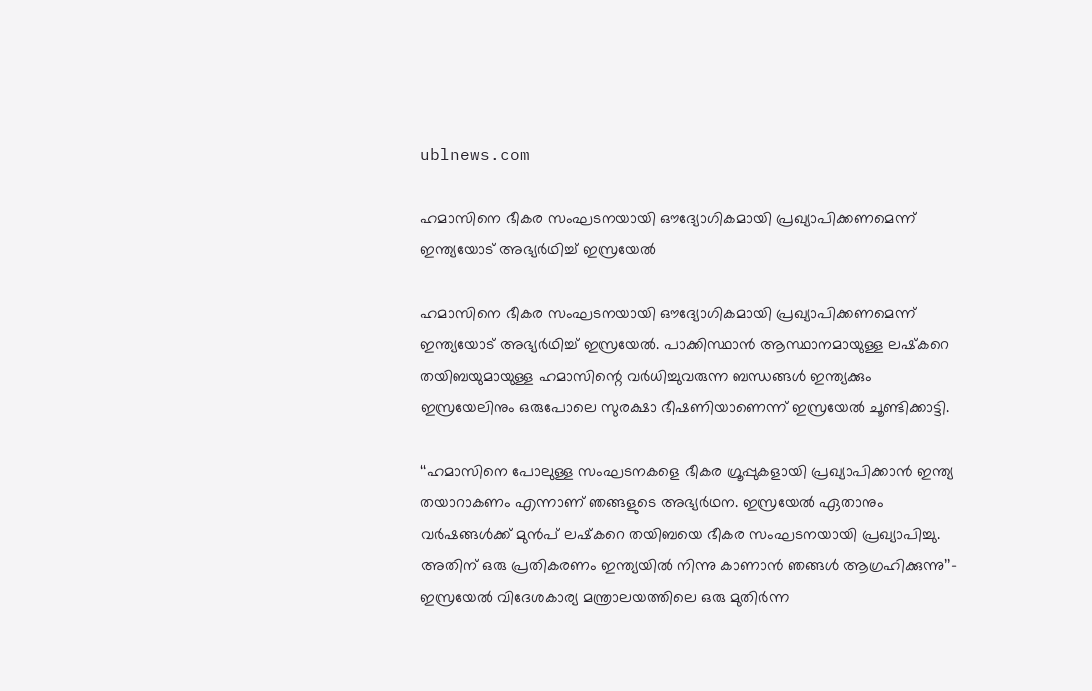ublnews.com

ഹമാസിനെ ഭീകര സംഘടനയായി ഔദ്യോഗികമായി പ്രഖ്യാപിക്കണമെന്ന് ഇന്ത്യയോട് അഭ്യർഥിച്ച് ഇസ്രയേൽ

ഹമാസിനെ ഭീകര സംഘടനയായി ഔദ്യോഗികമായി പ്രഖ്യാപിക്കണമെന്ന് ഇന്ത്യയോട് അഭ്യർഥിച്ച് ഇസ്രയേൽ. പാക്കിസ്ഥാൻ ആസ്ഥാനമായുള്ള ലഷ്‌കറെ തയിബയുമായുള്ള ഹമാസിന്റെ വർധിച്ചുവരുന്ന ബന്ധങ്ങൾ ഇന്ത്യക്കും ഇസ്രയേലിനും ഒരുപോലെ സുരക്ഷാ ഭീഷണിയാണെന്ന് ഇസ്രയേൽ ചൂണ്ടിക്കാട്ടി.

‘‘ഹമാസിനെ പോലുള്ള സംഘടനകളെ ഭീകര ഗ്രൂപ്പുകളായി പ്രഖ്യാപിക്കാൻ ഇന്ത്യ തയാറാകണം എന്നാണ് ഞങ്ങളുടെ അഭ്യർഥന. ഇസ്രയേൽ ഏതാനും വർഷങ്ങൾക്ക് മുൻപ് ലഷ്‌കറെ തയിബയെ ഭീകര സംഘടനയായി പ്രഖ്യാപിച്ചു. അതിന് ഒരു പ്രതികരണം ഇന്ത്യയിൽ നിന്നു കാണാൻ ഞങ്ങൾ ആഗ്രഹിക്കുന്നു’’– ഇസ്രയേൽ വിദേശകാര്യ മന്ത്രാലയത്തിലെ ഒരു മുതിർന്ന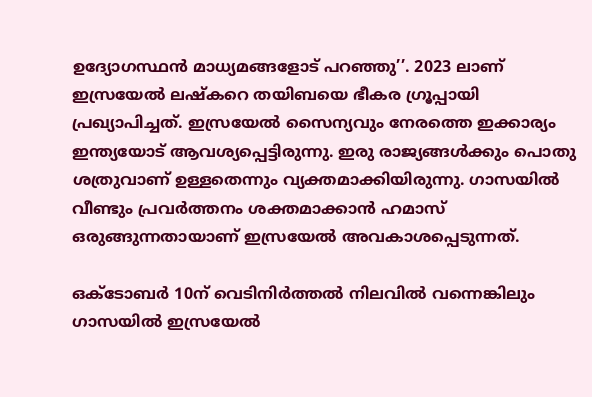ഉദ്യോഗസ്ഥൻ മാധ്യമങ്ങളോട് പറഞ്ഞു’’. 2023 ലാണ് ഇസ്രയേൽ ലഷ്‌കറെ തയിബയെ ഭീകര ഗ്രൂപ്പായി പ്രഖ്യാപിച്ചത്. ഇസ്രയേൽ സൈന്യവും നേരത്തെ ഇക്കാര്യം ഇന്ത്യയോട് ആവശ്യപ്പെട്ടിരുന്നു. ഇരു രാജ്യങ്ങൾക്കും പൊതു ശത്രുവാണ് ഉള്ളതെന്നും വ്യക്തമാക്കിയിരുന്നു. ഗാസയിൽ വീണ്ടും പ്രവർത്തനം ശക്തമാക്കാൻ ഹമാസ് ഒരുങ്ങുന്നതായാണ് ഇസ്രയേൽ അവകാശപ്പെടുന്നത്.

ഒക്ടോബർ 10ന് വെടിനിർത്തൽ നിലവിൽ വന്നെങ്കിലും ഗാസയിൽ ഇസ്രയേൽ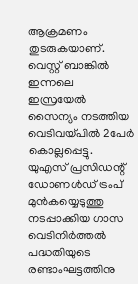ആക്രമണം തുടരുകയാണ്. വെസ്റ്റ് ബാങ്കിൽ ഇന്നലെ ഇസ്രയേൽ സൈന്യം നടത്തിയ വെടിവയ്പിൽ 2പേർ കൊല്ലപ്പെട്ടു. യുഎസ് പ്രസിഡന്റ് ഡോണൾഡ് ട്രംപ് മുൻകയ്യെടുത്തു നടപ്പാക്കിയ ഗാസ വെടിനിർത്തൽ പദ്ധതിയുടെ രണ്ടാംഘട്ടത്തിനു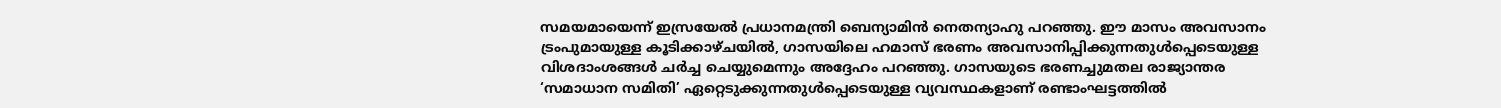സമയമായെന്ന് ഇസ്രയേൽ പ്രധാനമന്ത്രി ബെന്യാമിൻ നെതന്യാഹു പറഞ്ഞു. ഈ മാസം അവസാനം ട്രംപുമായുള്ള കൂടിക്കാഴ്ചയിൽ, ഗാസയിലെ ഹമാസ് ഭരണം അവസാനിപ്പിക്കുന്നതുൾപ്പെടെയുള്ള വിശദാംശങ്ങൾ ചർച്ച ചെയ്യുമെന്നും അദ്ദേഹം പറഞ്ഞു. ഗാസയുടെ ഭരണച്ചുമതല രാജ്യാന്തര ‘സമാധാന സമിതി’ ഏറ്റെടുക്കുന്നതുൾപ്പെടെയുള്ള വ്യവസ്ഥകളാണ് രണ്ടാംഘട്ടത്തിൽ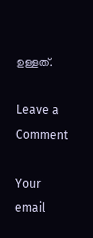ഉള്ളത്.

Leave a Comment

Your email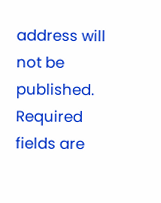address will not be published. Required fields are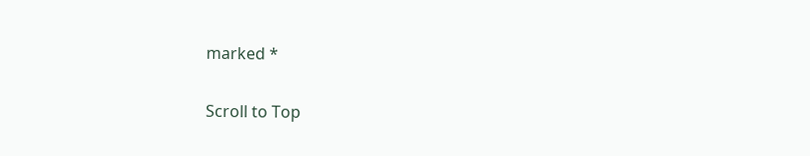marked *

Scroll to Top